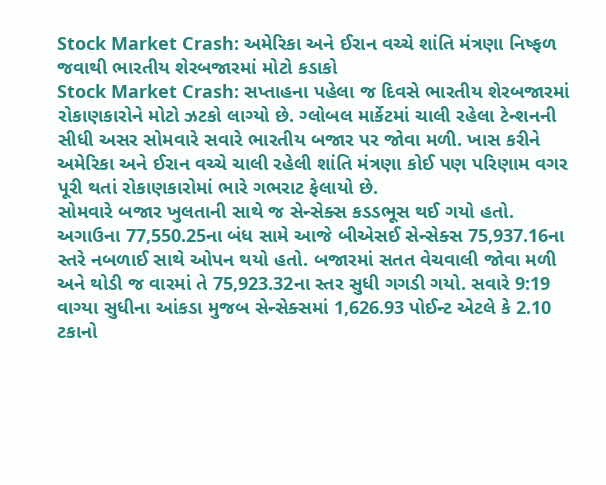Stock Market Crash: અમેરિકા અને ઈરાન વચ્ચે શાંતિ મંત્રણા નિષ્ફળ જવાથી ભારતીય શેરબજારમાં મોટો કડાકો
Stock Market Crash: સપ્તાહના પહેલા જ દિવસે ભારતીય શેરબજારમાં રોકાણકારોને મોટો ઝટકો લાગ્યો છે. ગ્લોબલ માર્કેટમાં ચાલી રહેલા ટેન્શનની સીધી અસર સોમવારે સવારે ભારતીય બજાર પર જોવા મળી. ખાસ કરીને અમેરિકા અને ઈરાન વચ્ચે ચાલી રહેલી શાંતિ મંત્રણા કોઈ પણ પરિણામ વગર પૂરી થતાં રોકાણકારોમાં ભારે ગભરાટ ફેલાયો છે.
સોમવારે બજાર ખુલતાની સાથે જ સેન્સેક્સ કડડભૂસ થઈ ગયો હતો. અગાઉના 77,550.25ના બંધ સામે આજે બીએસઈ સેન્સેક્સ 75,937.16ના સ્તરે નબળાઈ સાથે ઓપન થયો હતો. બજારમાં સતત વેચવાલી જોવા મળી અને થોડી જ વારમાં તે 75,923.32ના સ્તર સુધી ગગડી ગયો. સવારે 9:19 વાગ્યા સુધીના આંકડા મુજબ સેન્સેક્સમાં 1,626.93 પોઈન્ટ એટલે કે 2.10 ટકાનો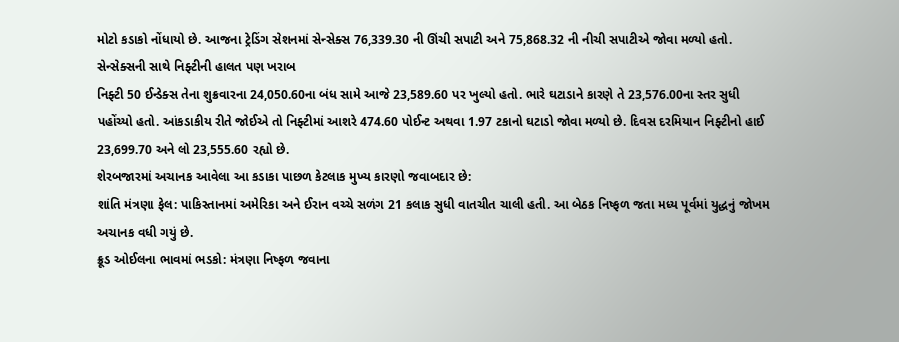મોટો કડાકો નોંધાયો છે. આજના ટ્રેડિંગ સેશનમાં સેન્સેક્સ 76,339.30 ની ઊંચી સપાટી અને 75,868.32 ની નીચી સપાટીએ જોવા મળ્યો હતો.
સેન્સેક્સની સાથે નિફ્ટીની હાલત પણ ખરાબ
નિફ્ટી 50 ઈન્ડેક્સ તેના શુક્રવારના 24,050.60ના બંધ સામે આજે 23,589.60 પર ખુલ્યો હતો. ભારે ઘટાડાને કારણે તે 23,576.00ના સ્તર સુધી પહોંચ્યો હતો. આંકડાકીય રીતે જોઈએ તો નિફ્ટીમાં આશરે 474.60 પોઈન્ટ અથવા 1.97 ટકાનો ઘટાડો જોવા મળ્યો છે. દિવસ દરમિયાન નિફ્ટીનો હાઈ 23,699.70 અને લો 23,555.60 રહ્યો છે.
શેરબજારમાં અચાનક આવેલા આ કડાકા પાછળ કેટલાક મુખ્ય કારણો જવાબદાર છે:
શાંતિ મંત્રણા ફેલ: પાકિસ્તાનમાં અમેરિકા અને ઈરાન વચ્ચે સળંગ 21 કલાક સુધી વાતચીત ચાલી હતી. આ બેઠક નિષ્ફળ જતા મધ્ય પૂર્વમાં યુદ્ધનું જોખમ અચાનક વધી ગયું છે.
ક્રૂડ ઓઈલના ભાવમાં ભડકો: મંત્રણા નિષ્ફળ જવાના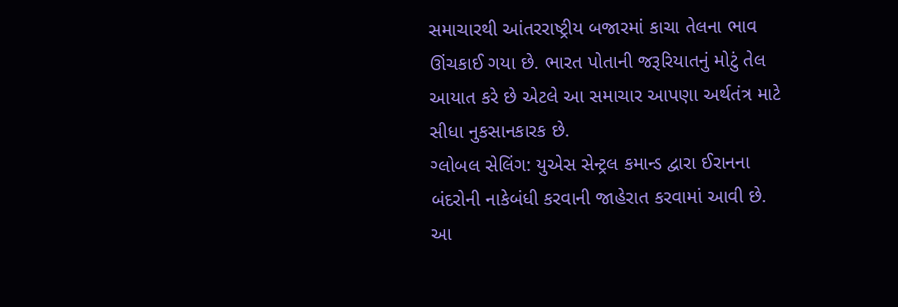સમાચારથી આંતરરાષ્ટ્રીય બજારમાં કાચા તેલના ભાવ ઊંચકાઈ ગયા છે. ભારત પોતાની જરૂરિયાતનું મોટું તેલ આયાત કરે છે એટલે આ સમાચાર આપણા અર્થતંત્ર માટે સીધા નુકસાનકારક છે.
ગ્લોબલ સેલિંગ: યુએસ સેન્ટ્રલ કમાન્ડ દ્વારા ઈરાનના બંદરોની નાકેબંધી કરવાની જાહેરાત કરવામાં આવી છે. આ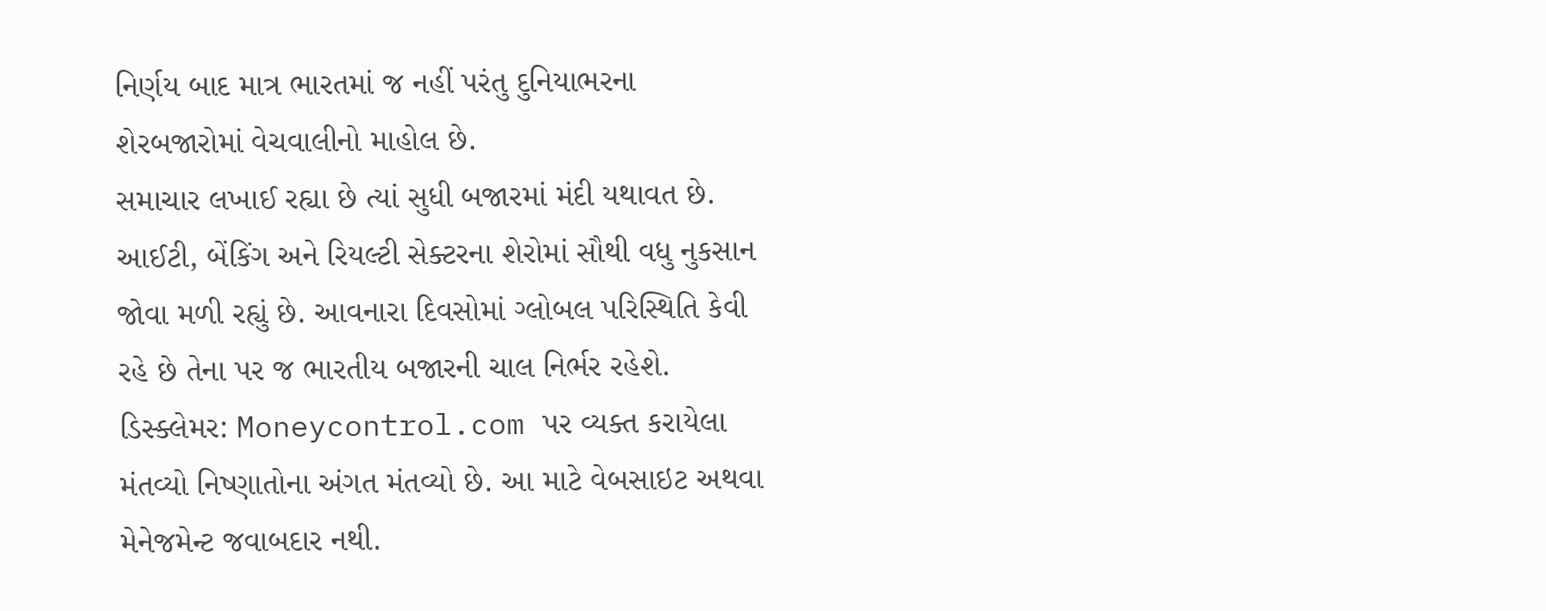નિર્ણય બાદ માત્ર ભારતમાં જ નહીં પરંતુ દુનિયાભરના શેરબજારોમાં વેચવાલીનો માહોલ છે.
સમાચાર લખાઈ રહ્યા છે ત્યાં સુધી બજારમાં મંદી યથાવત છે. આઈટી, બેંકિંગ અને રિયલ્ટી સેક્ટરના શેરોમાં સૌથી વધુ નુકસાન જોવા મળી રહ્યું છે. આવનારા દિવસોમાં ગ્લોબલ પરિસ્થિતિ કેવી રહે છે તેના પર જ ભારતીય બજારની ચાલ નિર્ભર રહેશે.
ડિસ્ક્લેમર: Moneycontrol.com પર વ્યક્ત કરાયેલા મંતવ્યો નિષ્ણાતોના અંગત મંતવ્યો છે. આ માટે વેબસાઇટ અથવા મેનેજમેન્ટ જવાબદાર નથી.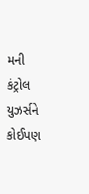મની કંટ્રોલ યુઝર્સને કોઈપણ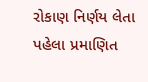રોકાણ નિર્ણય લેતા પહેલા પ્રમાણિત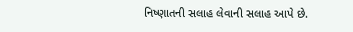નિષ્ણાતની સલાહ લેવાની સલાહ આપે છે.